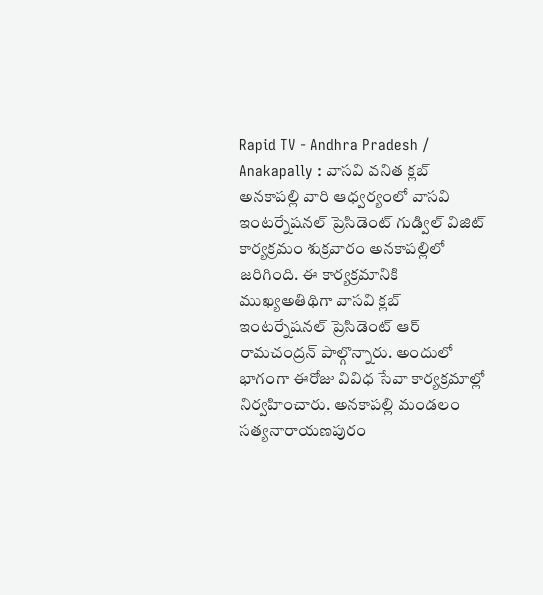Rapid TV - Andhra Pradesh / Anakapally : వాసవి వనిత క్లబ్ అనకాపల్లి వారి ఆధ్వర్యంలో వాసవి ఇంటర్నేషనల్ ప్రెసిడెంట్ గుడ్విల్ విజిట్ కార్యక్రమం శుక్రవారం అనకాపల్లిలో జరిగింది. ఈ కార్యక్రమానికి ముఖ్యఅతిథిగా వాసవి క్లబ్ ఇంటర్నేషనల్ ప్రెసిడెంట్ ఆర్ రామచంద్రన్ పాల్గొన్నారు. అందులో భాగంగా ఈరోజు వివిధ సేవా కార్యక్రమాల్లో నిర్వహించారు. అనకాపల్లి మండలం సత్యనారాయణపురం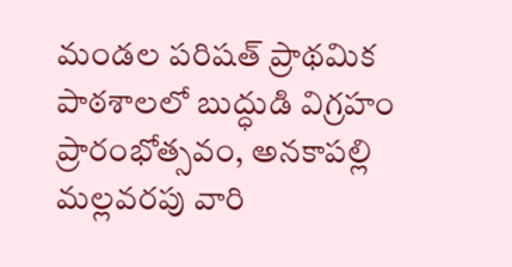మండల పరిషత్ ప్రాథమిక పాఠశాలలో బుద్ధుడి విగ్రహం ప్రారంభోత్సవం, అనకాపల్లి మల్లవరపు వారి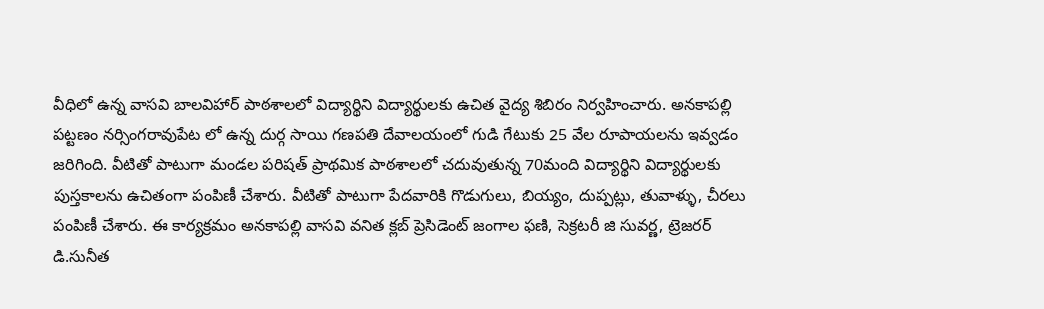వీధిలో ఉన్న వాసవి బాలవిహార్ పాఠశాలలో విద్యార్థిని విద్యార్థులకు ఉచిత వైద్య శిబిరం నిర్వహించారు. అనకాపల్లి పట్టణం నర్సింగరావుపేట లో ఉన్న దుర్గ సాయి గణపతి దేవాలయంలో గుడి గేటుకు 25 వేల రూపాయలను ఇవ్వడం జరిగింది. వీటితో పాటుగా మండల పరిషత్ ప్రాథమిక పాఠశాలలో చదువుతున్న 70మంది విద్యార్థిని విద్యార్థులకు పుస్తకాలను ఉచితంగా పంపిణీ చేశారు. వీటితో పాటుగా పేదవారికి గొడుగులు, బియ్యం, దుప్పట్లు, తువాళ్ళు, చీరలు పంపిణీ చేశారు. ఈ కార్యక్రమం అనకాపల్లి వాసవి వనిత క్లబ్ ప్రెసిడెంట్ జంగాల ఫణి, సెక్రటరీ జి సువర్ణ, ట్రెజరర్ డి.సునీత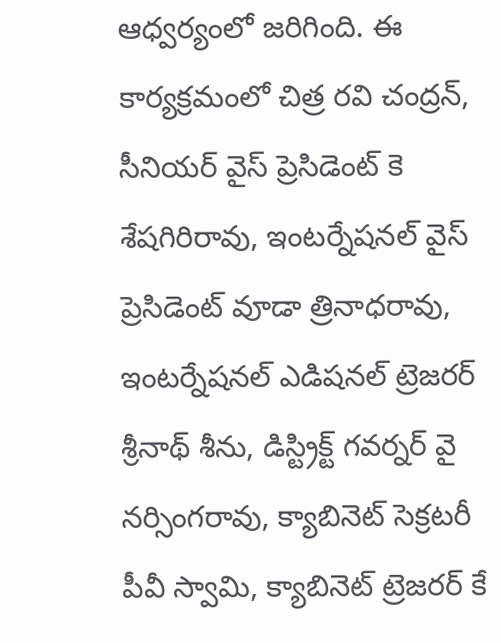ఆధ్వర్యంలో జరిగింది. ఈ కార్యక్రమంలో చిత్ర రవి చంద్రన్, సీనియర్ వైస్ ప్రెసిడెంట్ కె శేషగిరిరావు, ఇంటర్నేషనల్ వైస్ ప్రెసిడెంట్ వూడా త్రినాధరావు, ఇంటర్నేషనల్ ఎడిషనల్ ట్రెజరర్ శ్రీనాథ్ శీను, డిస్ట్రిక్ట్ గవర్నర్ వై నర్సింగరావు, క్యాబినెట్ సెక్రటరీ పీవీ స్వామి, క్యాబినెట్ ట్రెజరర్ కే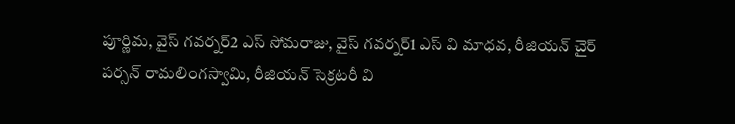పూర్ణిమ, వైస్ గవర్నర్2 ఎస్ సోమరాజు, వైస్ గవర్నర్1 ఎస్ వి మాధవ, రీజియన్ చైర్ పర్సన్ రామలింగస్వామి, రీజియన్ సెక్రటరీ వి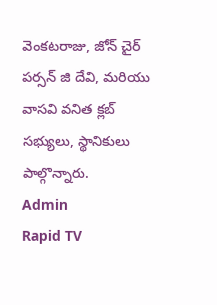వెంకటరాజు, జోన్ చైర్ పర్సన్ జి దేవి, మరియు వాసవి వనిత క్లబ్ సభ్యులు, స్థానికులు పాల్గొన్నారు.
Admin
Rapid TV